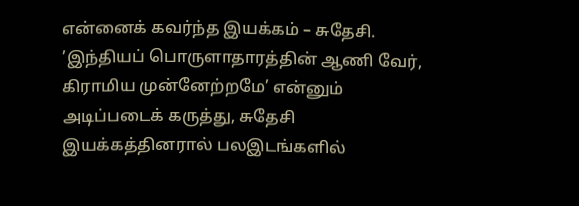என்னைக் கவர்ந்த இயக்கம் – சுதேசி.
’இந்தியப் பொருளாதாரத்தின் ஆணி வேர், கிராமிய முன்னேற்றமே’ என்னும் அடிப்படைக் கருத்து, சுதேசி இயக்கத்தினரால் பலஇடங்களில்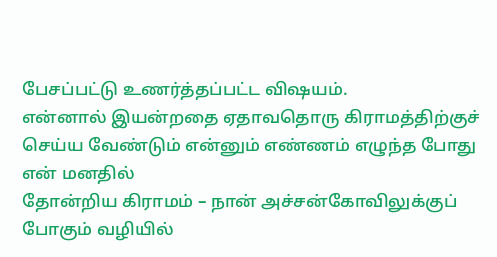பேசப்பட்டு உணர்த்தப்பட்ட விஷயம்.
என்னால் இயன்றதை ஏதாவதொரு கிராமத்திற்குச் செய்ய வேண்டும் என்னும் எண்ணம் எழுந்த போது என் மனதில்
தோன்றிய கிராமம் – நான் அச்சன்கோவிலுக்குப் போகும் வழியில்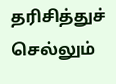தரிசித்துச் செல்லும்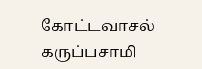கோட்டவாசல் கருப்பசாமி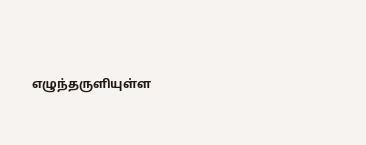எழுந்தருளியுள்ள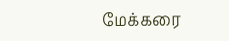மேக்கரை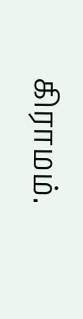கிராமம்.